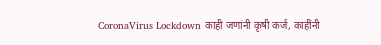CoronaVirus Lockdown काही जणांनी कृषी कर्ज, काहींनी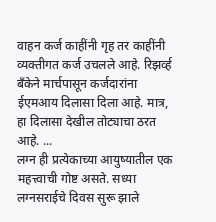वाहन कर्ज काहींनी गृह तर काहींनी व्यक्तीगत कर्ज उचलले आहे. रिझर्व्ह बँकेने मार्चपासून कर्जदारांना ईएमआय दिलासा दिला आहे. मात्र, हा दिलासा देखील तोट्याचा ठरत आहे. ...
लग्न ही प्रत्येकाच्या आयुष्यातील एक महत्त्वाची गोष्ट असते. सध्या लग्नसराईचे दिवस सुरू झाले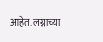आहेत. लग्नाच्या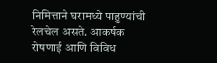निमित्ताने घरामध्ये पाहुण्यांची रेलचेल असते. आकर्षक रोषणाई आणि विविध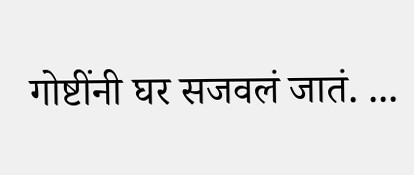गोष्टींनी घर सजवलं जातं. ...